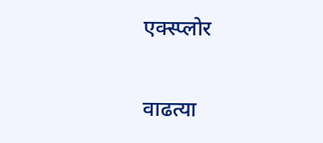एक्स्प्लोर

वाढत्या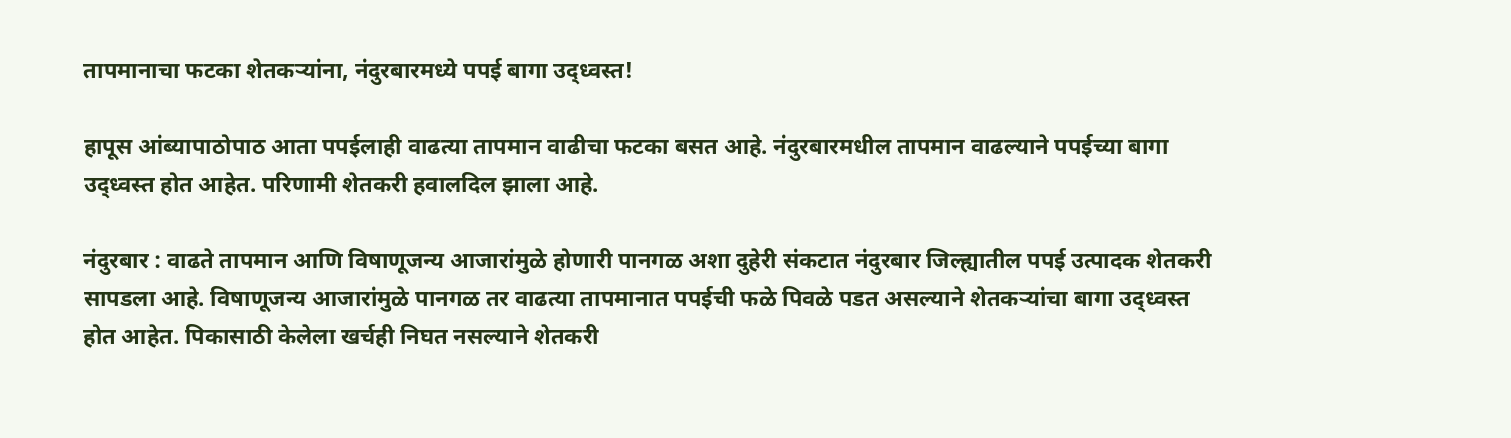तापमानाचा फटका शेतकऱ्यांना, नंदुरबारमध्ये पपई बागा उद्ध्वस्त!

हापूस आंब्यापाठोपाठ आता पपईलाही वाढत्या तापमान वाढीचा फटका बसत आहे. नंदुरबारमधील तापमान वाढल्याने पपईच्या बागा उद्ध्वस्त होत आहेत. परिणामी शेतकरी हवालदिल झाला आहे.

नंदुरबार : वाढते तापमान आणि विषाणूजन्य आजारांमुळे होणारी पानगळ अशा दुहेरी संकटात नंदुरबार जिल्ह्यातील पपई उत्पादक शेतकरी सापडला आहे. विषाणूजन्य आजारांमुळे पानगळ तर वाढत्या तापमानात पपईची फळे पिवळे पडत असल्याने शेतकऱ्यांचा बागा उद्ध्वस्त होत आहेत. पिकासाठी केलेला खर्चही निघत नसल्याने शेतकरी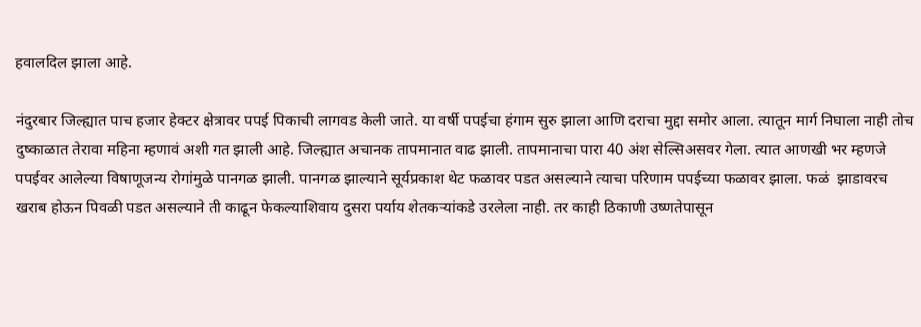हवालदिल झाला आहे.

नंदुरबार जिल्ह्यात पाच हजार हेक्टर क्षेत्रावर पपई पिकाची लागवड केली जाते. या वर्षी पपईचा हंगाम सुरु झाला आणि दराचा मुद्दा समोर आला. त्यातून मार्ग निघाला नाही तोच दुष्काळात तेरावा महिना म्हणावं अशी गत झाली आहे. जिल्ह्यात अचानक तापमानात वाढ झाली. तापमानाचा पारा 40 अंश सेल्सिअसवर गेला. त्यात आणखी भर म्हणजे पपईवर आलेल्या विषाणूजन्य रोगांमुळे पानगळ झाली. पानगळ झाल्याने सूर्यप्रकाश थेट फळावर पडत असल्याने त्याचा परिणाम पपईच्या फळावर झाला. फळं  झाडावरच खराब होऊन पिवळी पडत असल्याने ती काढून फेकल्याशिवाय दुसरा पर्याय शेतकऱ्यांकडे उरलेला नाही. तर काही ठिकाणी उष्णतेपासून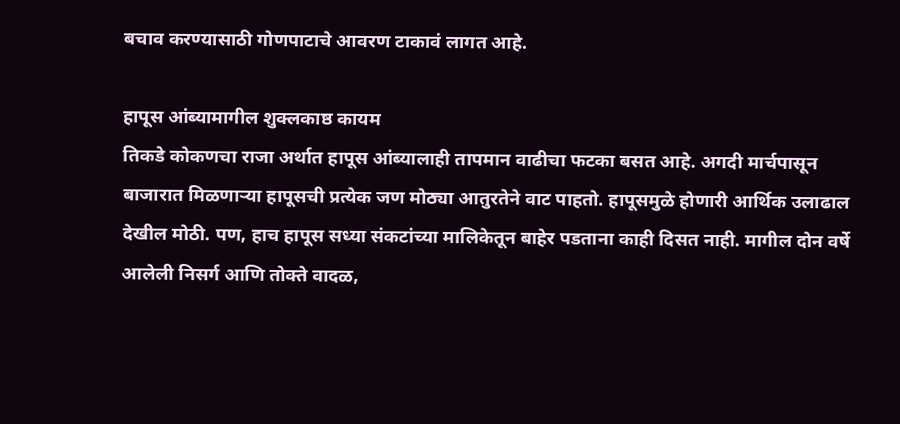बचाव करण्यासाठी गोणपाटाचे आवरण टाकावं लागत आहे.

हापूस आंब्यामागील शुक्लकाष्ठ कायम
तिकडे कोकणचा राजा अर्थात हापूस आंब्यालाही तापमान वाढीचा फटका बसत आहे. अगदी मार्चपासून बाजारात मिळणाऱ्या हापूसची प्रत्येक जण मोठ्या आतुरतेने वाट पाहतो. हापूसमुळे होणारी आर्थिक उलाढाल देखील मोठी. पण, हाच हापूस सध्या संकटांच्या मालिकेतून बाहेर पडताना काही दिसत नाही. मागील दोन वर्षे आलेली निसर्ग आणि तोक्ते वादळ,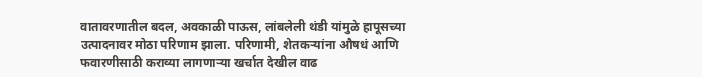वातावरणातील बदल, अवकाळी पाऊस, लांबलेली थंडी यांमुळे हापूसच्या उत्पादनावर मोठा परिणाम झाला. परिणामी, शेतकऱ्यांना औषधं आणि फवारणीसाठी कराव्या लागणाऱ्या खर्चात देखील वाढ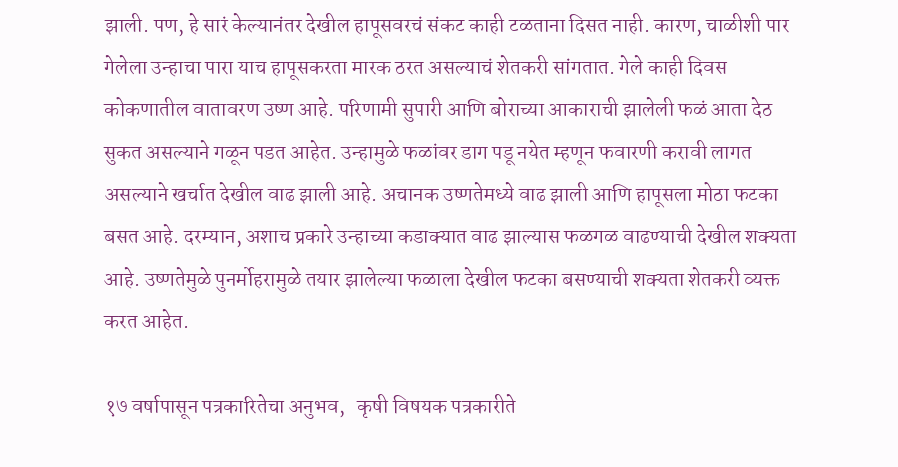झाली. पण, हे सारं केल्यानंतर देखील हापूसवरचं संकट काही टळताना दिसत नाही. कारण, चाळीशी पार गेलेला उन्हाचा पारा याच हापूसकरता मारक ठरत असल्याचं शेतकरी सांगतात. गेले काही दिवस कोकणातील वातावरण उष्ण आहे. परिणामी सुपारी आणि बोराच्या आकाराची झालेली फळं आता देठ सुकत असल्याने गळून पडत आहेत. उन्हामुळे फळांवर डाग पडू नयेत म्हणून फवारणी करावी लागत असल्याने खर्चात देखील वाढ झाली आहे. अचानक उष्णतेमध्ये वाढ झाली आणि हापूसला मोठा फटका बसत आहे. दरम्यान, अशाच प्रकारे उन्हाच्या कडाक्यात वाढ झाल्यास फळगळ वाढण्याची देखील शक्यता आहे. उष्णतेमुळे पुनर्मोहरामुळे तयार झालेल्या फळाला देखील फटका बसण्याची शक्यता शेतकरी व्यक्त करत आहेत.

१७ वर्षापासून पत्रकारितेचा अनुभव,   कृषी विषयक पत्रकारीते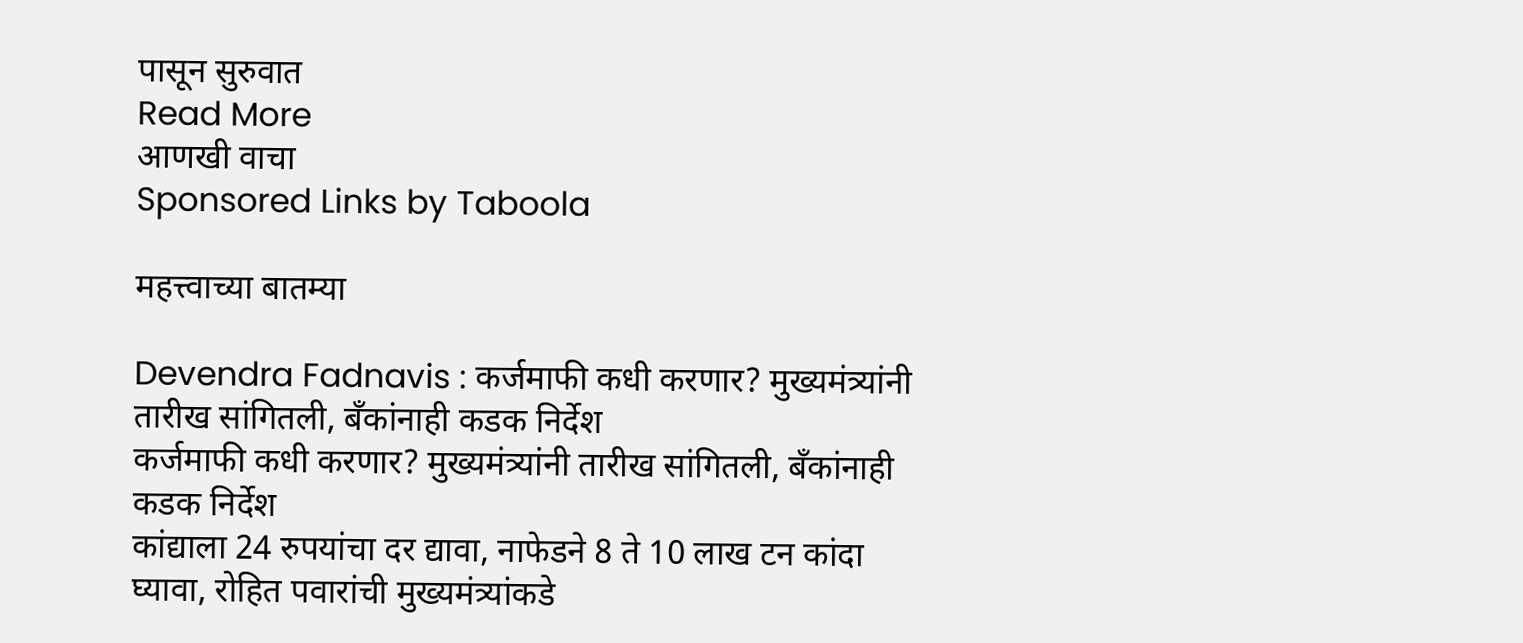पासून सुरुवात
Read More
आणखी वाचा
Sponsored Links by Taboola

महत्त्वाच्या बातम्या

Devendra Fadnavis : कर्जमाफी कधी करणार? मुख्यमंत्र्यांनी तारीख सांगितली, बँकांनाही कडक निर्देश
कर्जमाफी कधी करणार? मुख्यमंत्र्यांनी तारीख सांगितली, बँकांनाही कडक निर्देश
कांद्याला 24 रुपयांचा दर द्यावा, नाफेडने 8 ते 10 लाख टन कांदा घ्यावा, रोहित पवारांची मुख्यमंत्र्यांकडे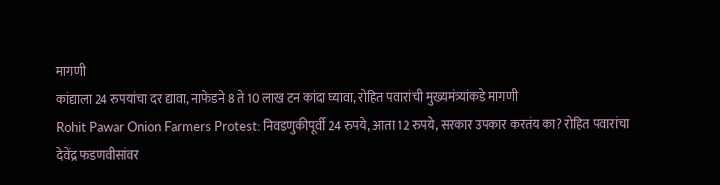मागणी
कांद्याला 24 रुपयांचा दर द्यावा, नाफेडने 8 ते 10 लाख टन कांदा घ्यावा, रोहित पवारांची मुख्यमंत्र्यांकडे मागणी
Rohit Pawar Onion Farmers Protest: निवडणुकीपूर्वी 24 रुपये, आता 12 रुपये, सरकार उपकार करतंय का? रोहित पवारांचा देवेंद्र फडणवीसांवर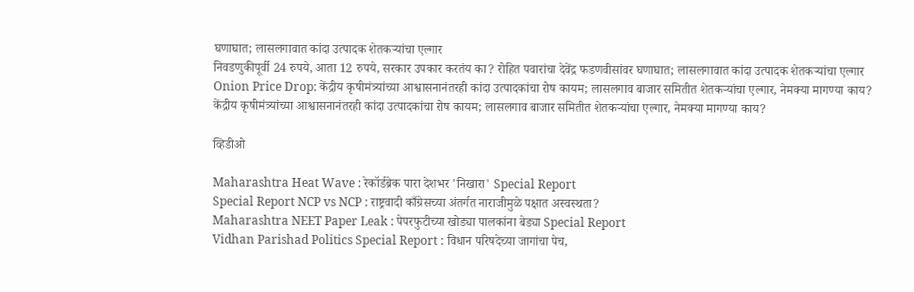घणाघात; लासलगावात कांदा उत्पादक शेतकऱ्यांचा एल्गार
निवडणुकीपूर्वी 24 रुपये, आता 12 रुपये, सरकार उपकार करतंय का? रोहित पवारांचा देवेंद्र फडणवीसांवर घणाघात; लासलगावात कांदा उत्पादक शेतकऱ्यांचा एल्गार
Onion Price Drop: केंद्रीय कृषीमंत्र्यांच्या आश्वासनानंतरही कांदा उत्पादकांचा रोष कायम; लासलगाव बाजार समितीत शेतकऱ्यांचा एल्गार, नेमक्या मागण्या काय?
केंद्रीय कृषीमंत्र्यांच्या आश्वासनानंतरही कांदा उत्पादकांचा रोष कायम; लासलगाव बाजार समितीत शेतकऱ्यांचा एल्गार, नेमक्या मागण्या काय?

व्हिडीओ

Maharashtra Heat Wave : रेकॉर्डब्रेक पारा देशभर 'निखारा' Special Report
Special Report NCP vs NCP : राष्ट्रवादी काँग्रेसच्या अंतर्गत नाराजीमुळे पक्षात अस्वस्थता?
Maharashtra NEET Paper Leak : पेपरफुटीच्या खोड्या पालकांना बेड्या Special Report
Vidhan Parishad Politics Special Report : विधान परिषदेच्या जागांचा पेच,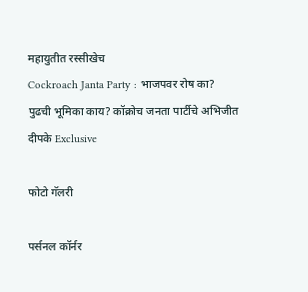महायुतीत रस्सीखेच
Cockroach Janta Party : भाजपवर रोष का? पुढची भूमिका काय? कॉक्रोच जनता पार्टीचे अभिजीत दीपके Exclusive

फोटो गॅलरी

पर्सनल कॉर्नर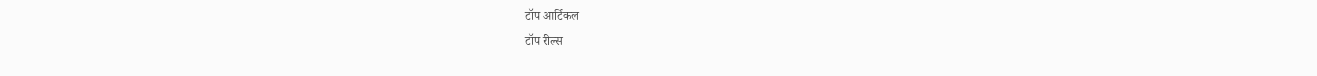टॉप आर्टिकल
टॉप रील्स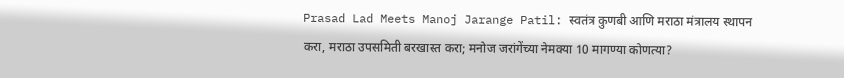Prasad Lad Meets Manoj Jarange Patil: स्वतंत्र कुणबी आणि मराठा मंत्रालय स्थापन करा, मराठा उपसमिती बरखास्त करा; मनोज जरांगेंच्या नेमक्या 10 मागण्या कोणत्या?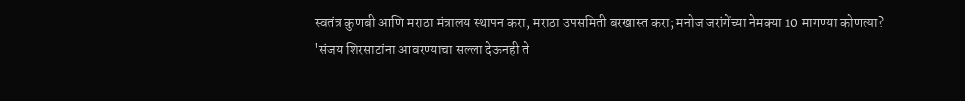स्वतंत्र कुणबी आणि मराठा मंत्रालय स्थापन करा, मराठा उपसमिती बरखास्त करा; मनोज जरांगेंच्या नेमक्या 10 मागण्या कोणत्या?
'संजय शिरसाटांना आवरण्याचा सल्ला देऊनही ते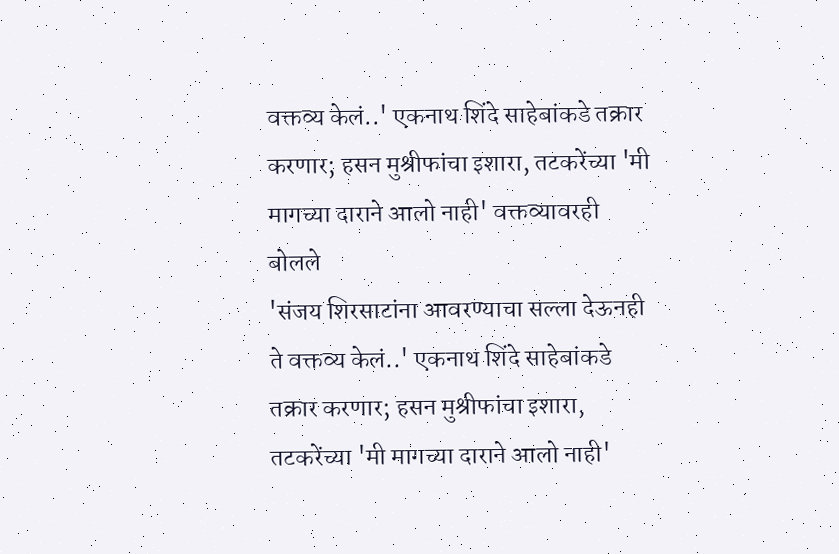वक्तव्य केलं..' एकनाथ शिंदे साहेबांकडे तक्रार करणार; हसन मुश्रीफांचा इशारा, तटकरेंच्या 'मी मागच्या दाराने आलो नाही' वक्तव्यावरही बोलले
'संजय शिरसाटांना आवरण्याचा सल्ला देऊनही ते वक्तव्य केलं..' एकनाथ शिंदे साहेबांकडे तक्रार करणार; हसन मुश्रीफांचा इशारा, तटकरेंच्या 'मी मागच्या दाराने आलो नाही'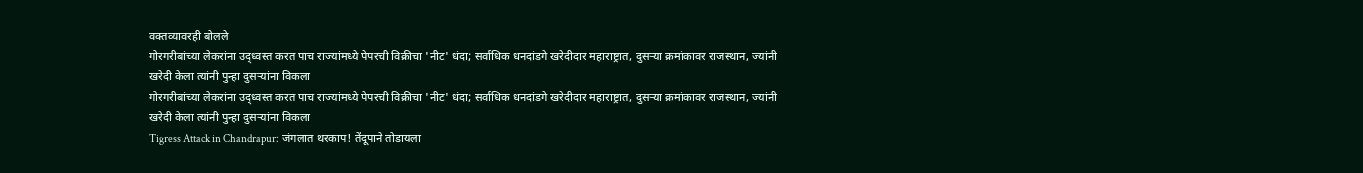वक्तव्यावरही बोलले
गोरगरीबांच्या लेकरांना उद्ध्वस्त करत पाच राज्यांमध्ये पेपरची विक्रीचा 'नीट' धंदा; सर्वाधिक धनदांडगे खरेदीदार महाराष्ट्रात, दुसऱ्या क्रमांकावर राजस्थान, ज्यांनी खरेदी केला त्यांनी पुन्हा दुसऱ्यांना विकला
गोरगरीबांच्या लेकरांना उद्ध्वस्त करत पाच राज्यांमध्ये पेपरची विक्रीचा 'नीट' धंदा; सर्वाधिक धनदांडगे खरेदीदार महाराष्ट्रात, दुसऱ्या क्रमांकावर राजस्थान, ज्यांनी खरेदी केला त्यांनी पुन्हा दुसऱ्यांना विकला
Tigress Attack in Chandrapur: जंगलात थरकाप! तेंदूपाने तोडायला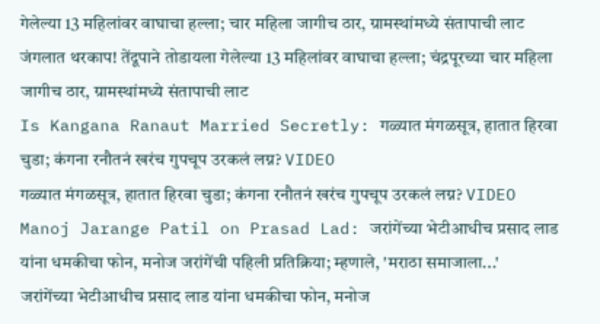गेलेल्या 13 महिलांवर वाघाचा हल्ला; चार महिला जागीच ठार, ग्रामस्थांमध्ये संतापाची लाट
जंगलात थरकाप! तेंदूपाने तोडायला गेलेल्या 13 महिलांवर वाघाचा हल्ला; चंद्रपूरच्या चार महिला जागीच ठार, ग्रामस्थांमध्ये संतापाची लाट
Is Kangana Ranaut Married Secretly: गळ्यात मंगळसूत्र, हातात हिरवा चुडा; कंगना रनौतनं खरंच गुपचूप उरकलं लग्न? VIDEO
गळ्यात मंगळसूत्र, हातात हिरवा चुडा; कंगना रनौतनं खरंच गुपचूप उरकलं लग्न? VIDEO
Manoj Jarange Patil on Prasad Lad: जरांगेंच्या भेटीआधीच प्रसाद लाड यांना धमकीचा फोन, मनोज जरांगेंची पहिली प्रतिक्रिया; म्हणाले, 'मराठा समाजाला...'
जरांगेंच्या भेटीआधीच प्रसाद लाड यांना धमकीचा फोन, मनोज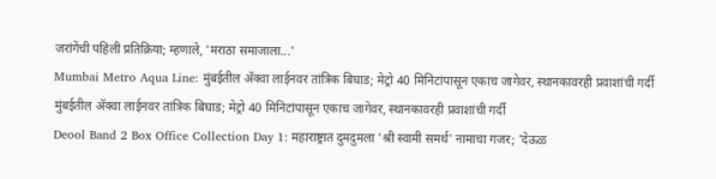जरांगेंची पहिली प्रतिक्रिया; म्हणाले, 'मराठा समाजाला...'
Mumbai Metro Aqua Line: मुंबईतील अ‍ॅक्वा लाईनवर तांत्रिक बिघाड; मेट्रो 40 मिनिटांपासून एकाच जागेवर, स्थानकावरही प्रवाशांची गर्दी
मुंबईतील अ‍ॅक्वा लाईनवर तांत्रिक बिघाड; मेट्रो 40 मिनिटांपासून एकाच जागेवर, स्थानकावरही प्रवाशांची गर्दी
Deool Band 2 Box Office Collection Day 1: महाराष्ट्रात दुमदुमला 'श्री स्वामी समर्थ' नामाचा गजर; 'देऊळ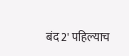बंद 2' पहिल्याच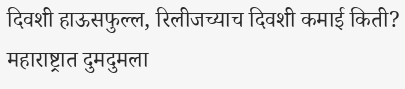दिवशी हाऊसफुल्ल, रिलीजच्याच दिवशी कमाई किती?
महाराष्ट्रात दुमदुमला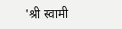'श्री स्वामी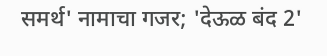समर्थ' नामाचा गजर; 'देऊळ बंद 2'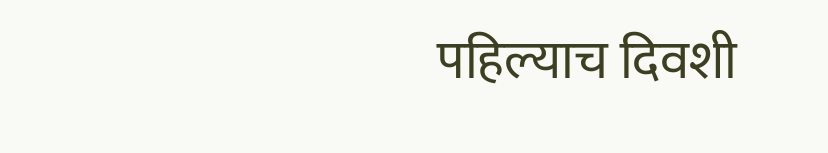पहिल्याच दिवशी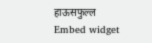हाऊसफुल्ल
Embed widget